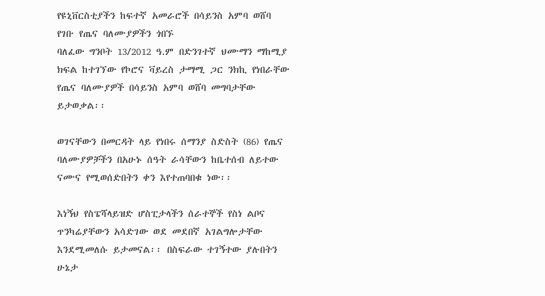የዩኒቨርስቲያችን ከፍተኛ አመራሮች በሳይንስ አምባ ወሸባ የገቡ የጤና ባለሙያዎችን ጎበኙ
ባለፈው ግንቦት 13/2012 ዓ.ም በድንገተኛ ህሙማን ማከሚያ ክፍል ከተገኘው የኮሮና ቫይረስ ታማሚ ጋር ንክኪ የነበራቸው የጤና ባለሙያዎች በሳይንስ አምባ ወሸባ መግባታቸው ይታወቃል፡፡

ወገናቸውን በመርዳት ላይ የነበሩ ሰማንያ ስድስት (86) የጤና ባለሙያዎቻችን በአሁኑ ሰዓት ራሳቸውን ከቤተሰብ ለይተው ናሙና የሚወሰድበትን ቀን እየተጠባበቁ ነው፡፡

እነኝህ የስፔሻላይዝድ ሆስፒታላችን ሰራተኞች የስነ ልቦና ጥንካሬያቸውን አሳድገው ወደ መደበኛ አገልግሎታቸው እንደሚመለሱ ይታመናል፡፡ በስፍራው ተገኝተው ያሉበትን ሁኔታ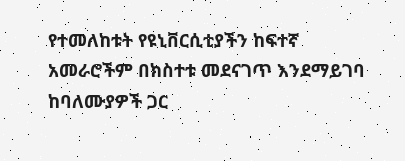የተመለከቱት የዩኒቨርሲቲያችን ከፍተኛ አመራሮችም በክስተቱ መደናገጥ እንደማይገባ ከባለሙያዎች ጋር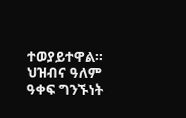ተወያይተዋል፡፡
ህዝብና ዓለም ዓቀፍ ግንኙነት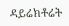ዳይሬክቶሬት